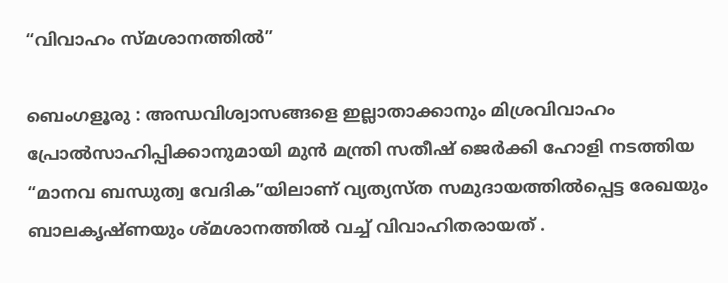“വിവാഹം സ്മശാനത്തിൽ”

ബെംഗളൂരു : അന്ധവിശ്വാസങ്ങളെ ഇല്ലാതാക്കാനും മിശ്രവിവാഹം പ്രോൽസാഹിപ്പിക്കാനുമായി മുൻ മന്ത്രി സതീഷ് ജെർക്കി ഹോളി നടത്തിയ “മാനവ ബന്ധുത്വ വേദിക”യിലാണ് വ്യത്യസ്ത സമുദായത്തിൽപ്പെട്ട രേഖയും ബാലകൃഷ്ണയും ശ്മശാനത്തിൽ വച്ച് വിവാഹിതരായത് .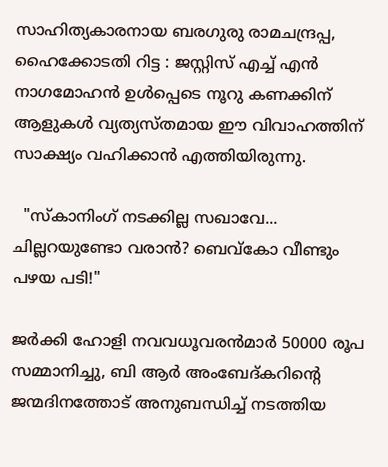സാഹിത്യകാരനായ ബരഗുരു രാമചന്ദ്രപ്പ, ഹൈക്കോടതി റിട്ട : ജസ്റ്റിസ് എച്ച് എൻ നാഗമോഹൻ ഉൾപ്പെടെ നൂറു കണക്കിന് ആളുകൾ വ്യത്യസ്തമായ ഈ വിവാഹത്തിന് സാക്ഷ്യം വഹിക്കാൻ എത്തിയിരുന്നു.

  "സ്കാനിംഗ് നടക്കില്ല സഖാവേ... ചില്ലറയുണ്ടോ വരാൻ? ബെവ്‌കോ വീണ്ടും പഴയ പടി!"

ജർക്കി ഹോളി നവവധൂവരൻമാർ 50000 രൂപ സമ്മാനിച്ചു, ബി ആർ അംബേദ്കറിന്റെ ജന്മദിനത്തോട് അനുബന്ധിച്ച് നടത്തിയ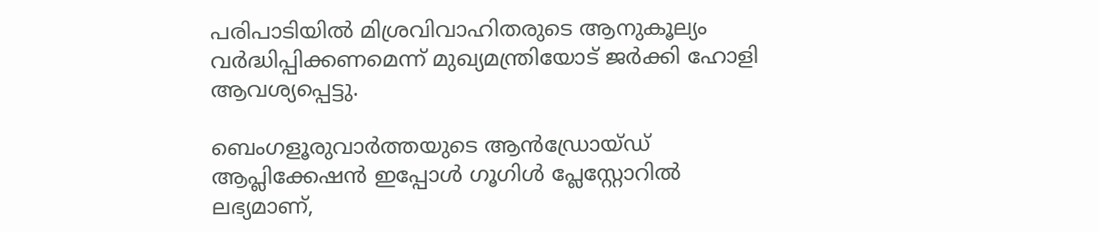പരിപാടിയിൽ മിശ്രവിവാഹിതരുടെ ആനുകൂല്യം വർദ്ധിപ്പിക്കണമെന്ന് മുഖ്യമന്ത്രിയോട് ജർക്കി ഹോളി ആവശ്യപ്പെട്ടു.

ബെംഗളൂരുവാർത്തയുടെ ആൻഡ്രോയ്ഡ് ആപ്ലിക്കേഷൻ ഇപ്പോൾ ഗൂഗിൾ പ്ലേസ്റ്റോറിൽ ലഭ്യമാണ്,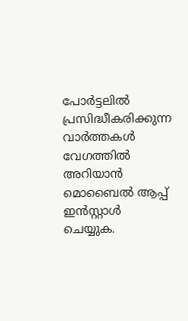പോർട്ടലിൽ പ്രസിദ്ധീകരിക്കുന്ന വാർത്തകൾ വേഗത്തിൽ അറിയാൻ മൊബൈൽ ആപ്പ് ഇൻസ്റ്റാൾ ചെയ്യുക.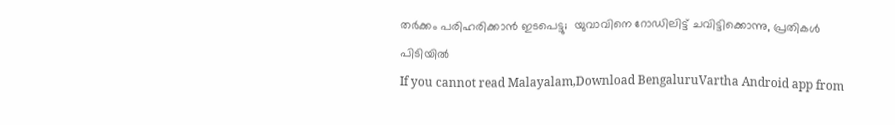തർക്കം പരിഹരിക്കാൻ ഇടപെട്ടു;  യുവാവിനെ റോഡിലിട്ട് ചവിട്ടിക്കൊന്നു, പ്രതികൾ പിടിയിൽ
If you cannot read Malayalam,Download BengaluruVartha Android app from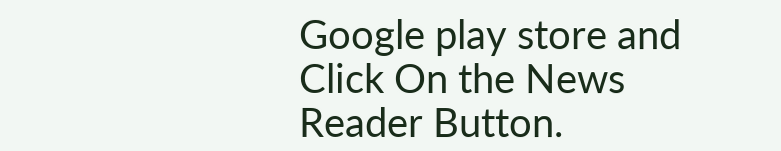Google play store and Click On the News Reader Button.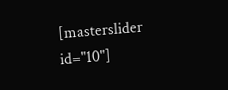[masterslider id="10"]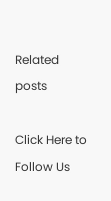Related posts

Click Here to Follow Us